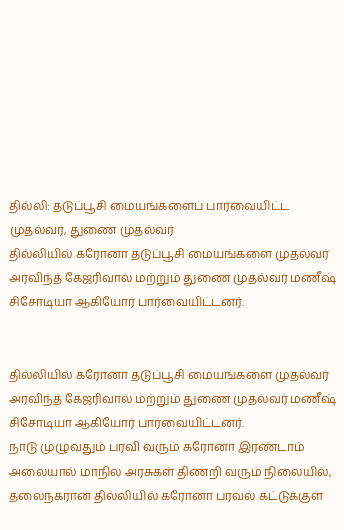தில்லி: தடுப்பூசி மையங்களைப் பார்வையிட்ட முதல்வர், துணை முதல்வர்
தில்லியில் கரோனா தடுப்பூசி மையங்களை முதல்வர் அரவிந்த் கேஜரிவால் மற்றும் துணை முதல்வர் மணீஷ் சிசோடியா ஆகியோர் பார்வையிட்டனர்.


தில்லியில் கரோனா தடுப்பூசி மையங்களை முதல்வர் அரவிந்த் கேஜரிவால் மற்றும் துணை முதல்வர் மணீஷ் சிசோடியா ஆகியோர் பார்வையிட்டனர்.
நாடு முழுவதும் பரவி வரும் கரோனா இரண்டாம் அலையால் மாநில அரசுகள் திணறி வரும் நிலையில், தலைநகரான தில்லியில் கரோனா பரவல் கட்டுக்குள்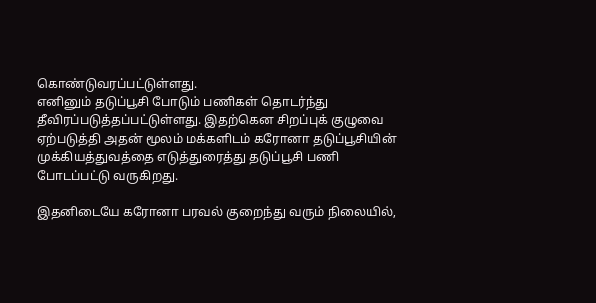கொண்டுவரப்பட்டுள்ளது.
எனினும் தடுப்பூசி போடும் பணிகள் தொடர்ந்து தீவிரப்படுத்தப்பட்டுள்ளது. இதற்கென சிறப்புக் குழுவை ஏற்படுத்தி அதன் மூலம் மக்களிடம் கரோனா தடுப்பூசியின் முக்கியத்துவத்தை எடுத்துரைத்து தடுப்பூசி பணி போடப்பட்டு வருகிறது.

இதனிடையே கரோனா பரவல் குறைந்து வரும் நிலையில்,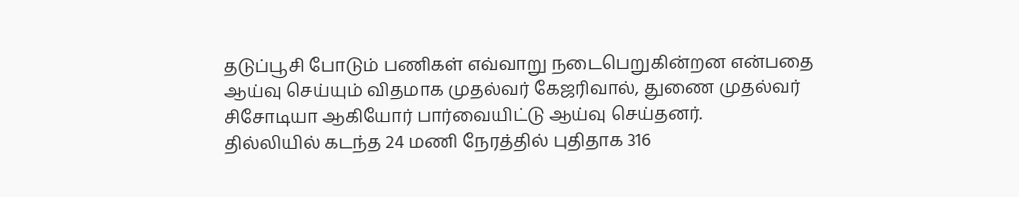தடுப்பூசி போடும் பணிகள் எவ்வாறு நடைபெறுகின்றன என்பதை ஆய்வு செய்யும் விதமாக முதல்வர் கேஜரிவால், துணை முதல்வர் சிசோடியா ஆகியோர் பார்வையிட்டு ஆய்வு செய்தனர்.
தில்லியில் கடந்த 24 மணி நேரத்தில் புதிதாக 316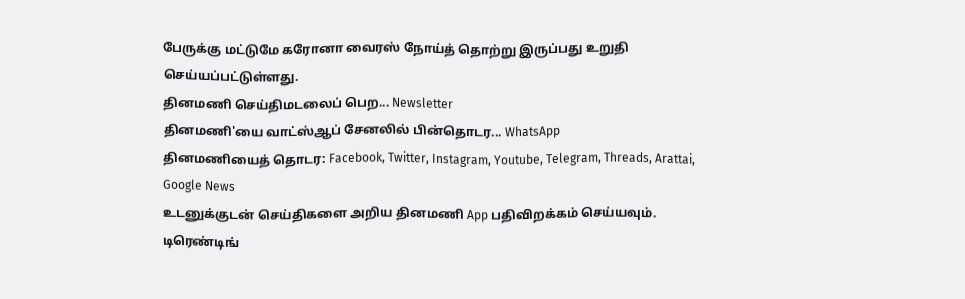பேருக்கு மட்டுமே கரோனா வைரஸ் நோய்த் தொற்று இருப்பது உறுதி செய்யப்பட்டுள்ளது.
தினமணி செய்திமடலைப் பெற... Newsletter
தினமணி'யை வாட்ஸ்ஆப் சேனலில் பின்தொடர... WhatsApp
தினமணியைத் தொடர: Facebook, Twitter, Instagram, Youtube, Telegram, Threads, Arattai, Google News
உடனுக்குடன் செய்திகளை அறிய தினமணி App பதிவிறக்கம் செய்யவும்.
டிரெண்டிங்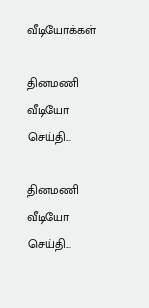வீடியோக்கள்

தினமணி வீடியோ செய்தி...

தினமணி வீடியோ செய்தி...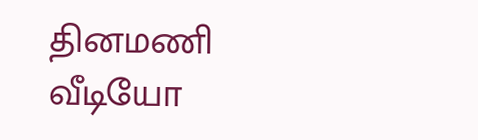தினமணி வீடியோ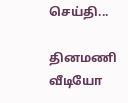செய்தி...

தினமணி வீடியோ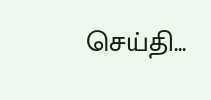செய்தி...